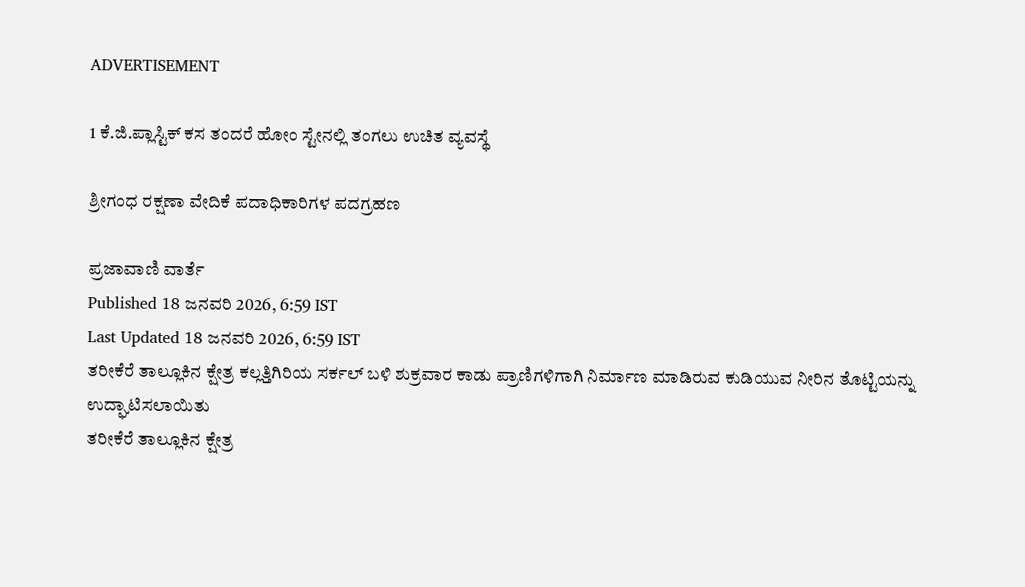ADVERTISEMENT

1 ಕೆ.ಜಿ.ಪ್ಲಾಸ್ಟಿಕ್ ಕಸ ತಂದರೆ ಹೋಂ ಸ್ಟೇನಲ್ಲಿ ತಂಗಲು ಉಚಿತ ವ್ಯವಸ್ಥೆ

ಶ್ರೀಗಂಧ ರಕ್ಷಣಾ ವೇದಿಕೆ ಪದಾಧಿಕಾರಿಗಳ ಪದಗ್ರಹಣ

ಪ್ರಜಾವಾಣಿ ವಾರ್ತೆ
Published 18 ಜನವರಿ 2026, 6:59 IST
Last Updated 18 ಜನವರಿ 2026, 6:59 IST
ತರೀಕೆರೆ ತಾಲ್ಲೂಕಿನ ಕ್ಷೇತ್ರ ಕಲ್ಲತ್ತಿಗಿರಿಯ ಸರ್ಕಲ್ ಬಳಿ ಶುಕ್ರವಾರ ಕಾಡು ಪ್ರಾಣಿಗಳಿಗಾಗಿ ನಿರ್ಮಾಣ ಮಾಡಿರುವ ಕುಡಿಯುವ ನೀರಿನ ತೊಟ್ಟಿಯನ್ನು ಉದ್ಘಾಟಿಸಲಾಯಿತು
ತರೀಕೆರೆ ತಾಲ್ಲೂಕಿನ ಕ್ಷೇತ್ರ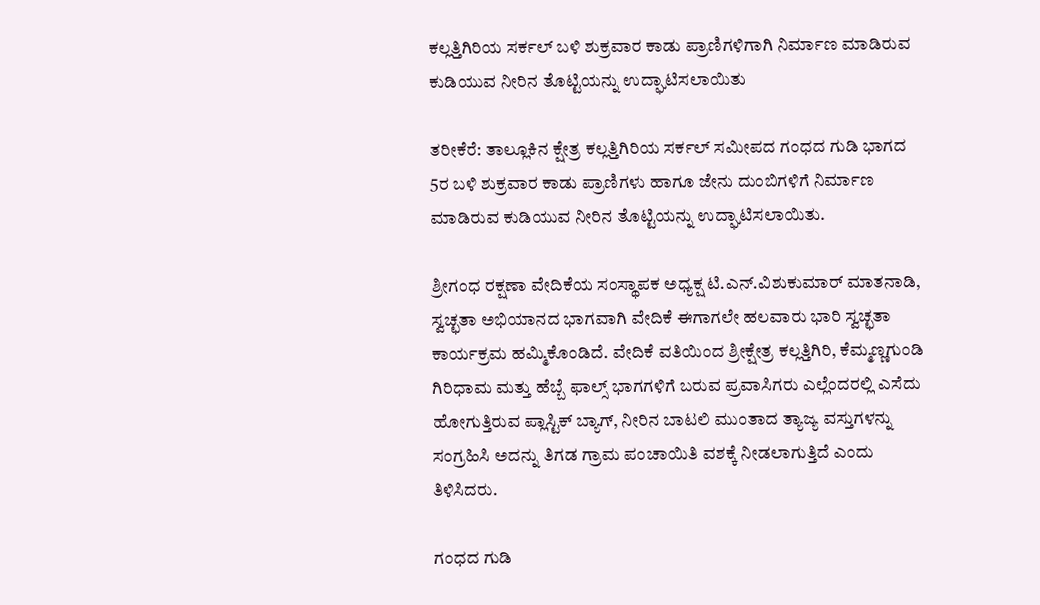ಕಲ್ಲತ್ತಿಗಿರಿಯ ಸರ್ಕಲ್ ಬಳಿ ಶುಕ್ರವಾರ ಕಾಡು ಪ್ರಾಣಿಗಳಿಗಾಗಿ ನಿರ್ಮಾಣ ಮಾಡಿರುವ ಕುಡಿಯುವ ನೀರಿನ ತೊಟ್ಟಿಯನ್ನು ಉದ್ಘಾಟಿಸಲಾಯಿತು

ತರೀಕೆರೆ: ತಾಲ್ಲೂಕಿನ ಕ್ಷೇತ್ರ ಕಲ್ಲತ್ತಿಗಿರಿಯ ಸರ್ಕಲ್ ಸಮೀಪದ ಗಂಧದ ಗುಡಿ ಭಾಗದ 5ರ ಬಳಿ ಶುಕ್ರವಾರ ಕಾಡು ಪ್ರಾಣಿಗಳು ಹಾಗೂ ಜೇನು ದುಂಬಿಗಳಿಗೆ ನಿರ್ಮಾಣ ಮಾಡಿರುವ ಕುಡಿಯುವ ನೀರಿನ ತೊಟ್ಟಿಯನ್ನು ಉದ್ಘಾಟಿಸಲಾಯಿತು.

ಶ್ರೀಗಂಧ ರಕ್ಷಣಾ ವೇದಿಕೆಯ ಸಂಸ್ಥಾಪಕ ಅಧ್ಯಕ್ಷ ಟಿ.ಎನ್.ವಿಶುಕುಮಾರ್‌ ಮಾತನಾಡಿ, ಸ್ವಚ್ಛತಾ ಅಭಿಯಾನದ ಭಾಗವಾಗಿ ವೇದಿಕೆ ಈಗಾಗಲೇ ಹಲವಾರು ಭಾರಿ ಸ್ವಚ್ಛತಾ ಕಾರ್ಯಕ್ರಮ ಹಮ್ಮಿಕೊಂಡಿದೆ. ವೇದಿಕೆ ವತಿಯಿಂದ ಶ್ರೀಕ್ಷೇತ್ರ ಕಲ್ಲತ್ತಿಗಿರಿ, ಕೆಮ್ಮಣ್ಣಗುಂಡಿ ಗಿರಿಧಾಮ ಮತ್ತು ಹೆಬ್ಬೆ ಫಾಲ್ಸ್ ಭಾಗಗಳಿಗೆ ಬರುವ ಪ್ರವಾಸಿಗರು ಎಲ್ಲೆಂದರಲ್ಲಿ ಎಸೆದು ಹೋಗುತ್ತಿರುವ ಪ್ಲಾಸ್ಟಿಕ್ ಬ್ಯಾಗ್, ನೀರಿನ ಬಾಟಲಿ ಮುಂತಾದ ತ್ಯಾಜ್ಯ ವಸ್ತುಗಳನ್ನು ಸಂಗ್ರಹಿಸಿ ಅದನ್ನು ತಿಗಡ ಗ್ರಾಮ ಪಂಚಾಯಿತಿ ವಶಕ್ಕೆ ನೀಡಲಾಗುತ್ತಿದೆ ಎಂದು ತಿಳಿಸಿದರು.

ಗಂಧದ ಗುಡಿ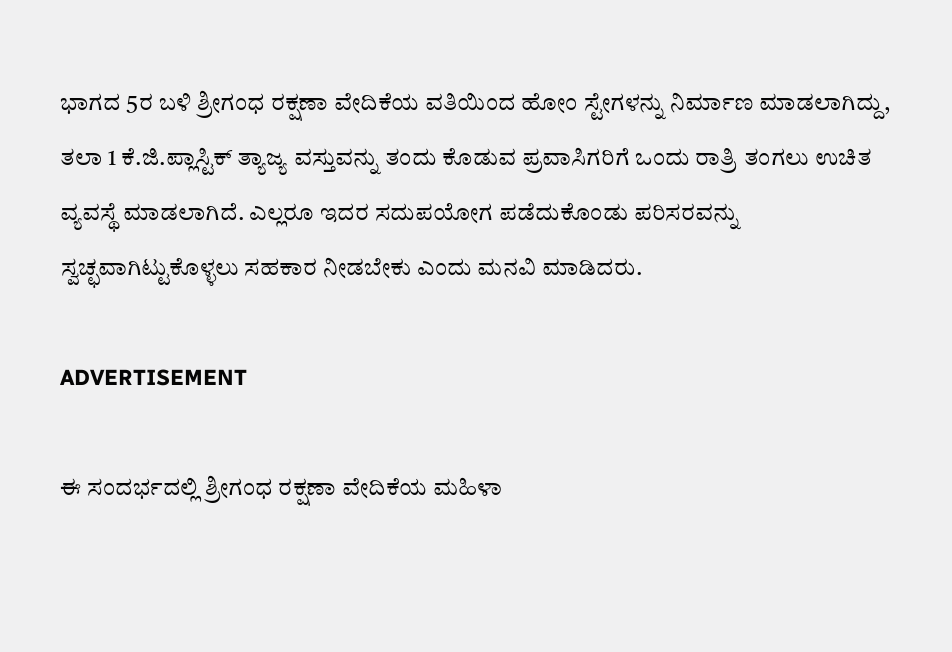ಭಾಗದ 5ರ ಬಳಿ ಶ್ರೀಗಂಧ ರಕ್ಷಣಾ ವೇದಿಕೆಯ ವತಿಯಿಂದ ಹೋಂ ಸ್ಟೇಗಳನ್ನು ನಿರ್ಮಾಣ ಮಾಡಲಾಗಿದ್ದು, ತಲಾ 1 ಕೆ.ಜಿ.ಪ್ಲಾಸ್ಟಿಕ್ ತ್ಯಾಜ್ಯ ವಸ್ತುವನ್ನು ತಂದು ಕೊಡುವ ಪ್ರವಾಸಿಗರಿಗೆ ಒಂದು ರಾತ್ರಿ ತಂಗಲು ಉಚಿತ ವ್ಯವಸ್ಥೆ ಮಾಡಲಾಗಿದೆ. ಎಲ್ಲರೂ ಇದರ ಸದುಪಯೋಗ ಪಡೆದುಕೊಂಡು ಪರಿಸರವನ್ನು ಸ್ವಚ್ಛವಾಗಿಟ್ಟುಕೊಳ್ಳಲು ಸಹಕಾರ ನೀಡಬೇಕು ಎಂದು ಮನವಿ ಮಾಡಿದರು.

ADVERTISEMENT

ಈ ಸಂದರ್ಭದಲ್ಲಿ ಶ್ರೀಗಂಧ ರಕ್ಷಣಾ ವೇದಿಕೆಯ ಮಹಿಳಾ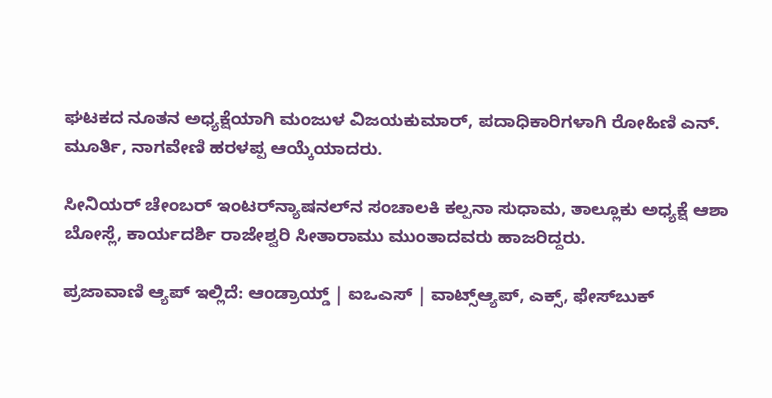ಘಟಕದ ನೂತನ ಅಧ್ಯಕ್ಷೆಯಾಗಿ ಮಂಜುಳ ವಿಜಯಕುಮಾರ್, ಪದಾಧಿಕಾರಿಗಳಾಗಿ ರೋಹಿಣಿ ಎನ್. ಮೂರ್ತಿ, ನಾಗವೇಣಿ ಹರಳಪ್ಪ ಆಯ್ಕೆಯಾದರು.

ಸೀನಿಯರ್ ಚೇಂಬರ್ ಇಂಟರ್‌ನ್ಯಾಷನಲ್‌ನ ಸಂಚಾಲಕಿ ಕಲ್ಪನಾ ಸುಧಾಮ, ತಾಲ್ಲೂಕು ಅಧ್ಯಕ್ಷೆ ಆಶಾ ಬೋಸ್ಲೆ, ಕಾರ್ಯದರ್ಶಿ ರಾಜೇಶ್ವರಿ ಸೀತಾರಾಮು ಮುಂತಾದವರು ಹಾಜರಿದ್ದರು.

ಪ್ರಜಾವಾಣಿ ಆ್ಯಪ್ ಇಲ್ಲಿದೆ: ಆಂಡ್ರಾಯ್ಡ್ | ಐಒಎಸ್ | ವಾಟ್ಸ್ಆ್ಯಪ್, ಎಕ್ಸ್, ಫೇಸ್‌ಬುಕ್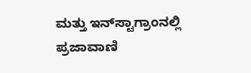ಮತ್ತು ಇನ್‌ಸ್ಟಾಗ್ರಾಂನಲ್ಲಿ ಪ್ರಜಾವಾಣಿ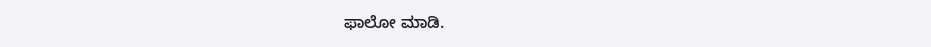ಫಾಲೋ ಮಾಡಿ.